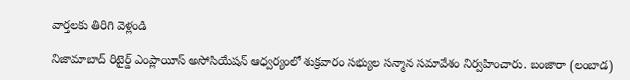వార్తలకు తిరిగి వెళ్లండి

నిజామాబాద్ రిటైర్డ్ ఎంప్లాయీస్ అసోసియేషన్ ఆధ్వర్యంలో శుక్రవారం సభ్యుల సన్మాన సమావేశం నిర్వహించారు. బంజారా (లంబాడ)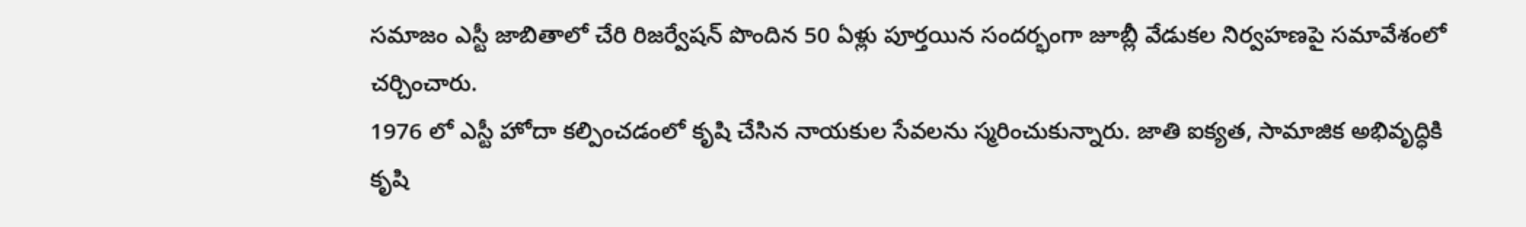సమాజం ఎస్టీ జాబితాలో చేరి రిజర్వేషన్ పొందిన 50 ఏళ్లు పూర్తయిన సందర్భంగా జూబ్లీ వేడుకల నిర్వహణపై సమావేశంలో చర్చించారు.
1976 లో ఎస్టీ హోదా కల్పించడంలో కృషి చేసిన నాయకుల సేవలను స్మరించుకున్నారు. జాతి ఐక్యత, సామాజిక అభివృద్ధికి కృషి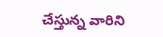చేస్తున్న వారిని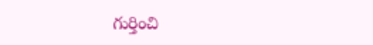గుర్తించి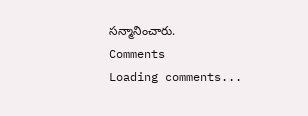సన్మానించారు.
Comments
Loading comments...